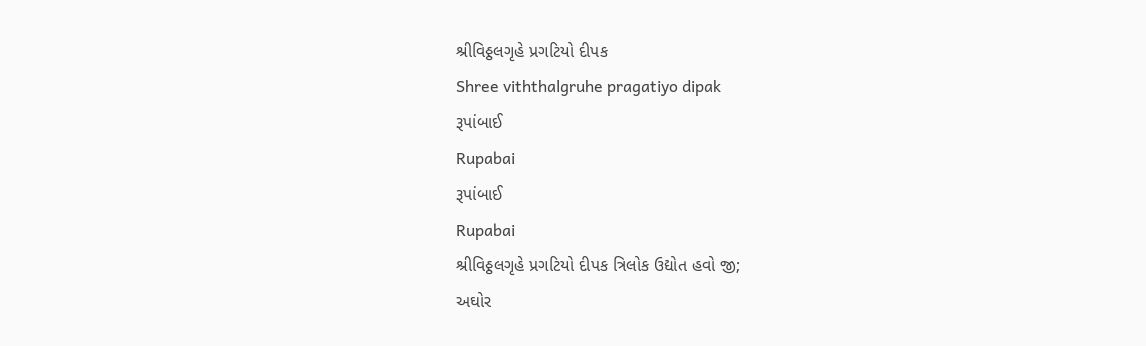શ્રીવિઠ્ઠલગૃહે પ્રગટિયો દીપક
Shree viththalgruhe pragatiyo dipak
રૂપાંબાઈ
Rupabai
રૂપાંબાઈ
Rupabai
શ્રીવિઠ્ઠલગૃહે પ્રગટિયો દીપક ત્રિલોક ઉદ્યોત હવો જી;
અઘોર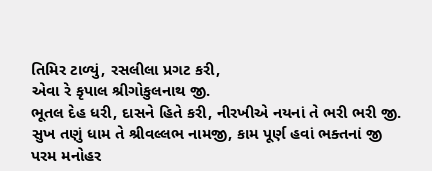તિમિર ટાળ્યું, રસલીલા પ્રગટ કરી,
એવા રે કૃપાલ શ્રીગોકુલનાથ જી.
ભૂતલ દેહ ધરી, દાસને હિતે કરી, નીરખીએ નયનાં તે ભરી ભરી જી.
સુખ તણું ધામ તે શ્રીવલ્લભ નામજી, કામ પૂર્ણ હવાં ભક્તનાં જી
પરમ મનોહર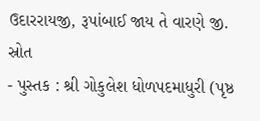ઉદારરાયજી, રૂપાંબાઈ જાય તે વારણે જી.
સ્રોત
- પુસ્તક : શ્રી ગોકુલેશ ધોળપદમાધુરી (પૃષ્ઠ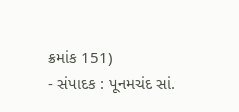ક્રમાંક 151)
- સંપાદક : પૂનમચંદ સાં.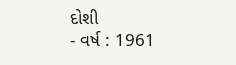દોશી
- વર્ષ : 1961